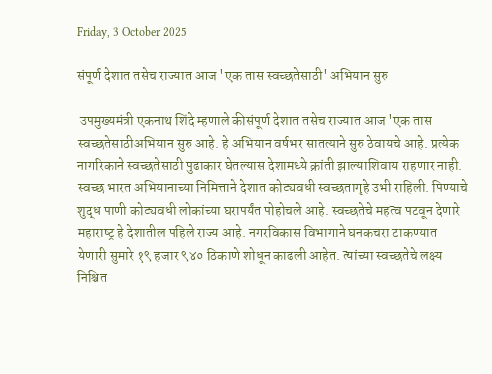Friday, 3 October 2025

संपूर्ण देशात तसेच राज्यात आज 'एक तास स्वच्छतेसाठी' अभियान सुरु

 उपमुख्‍यमंत्री एकनाथ शिंदे म्‍हणाले कीसंपूर्ण देशात तसेच राज्यात आज 'एक तास स्वच्छतेसाठीअभियान सुरु आहे. हे अभियान वर्षभर सातत्याने सुरु ठेवायचे आहे. प्रत्येक नागरिकाने स्‍वच्‍छतेसाठी पुढाकार घेतल्‍यास देशामध्ये क्रांती झाल्याशिवाय राहणार नाही. स्वच्छ भारत अभियानाच्या निमित्ताने देशात कोट्यवधी स्वच्छतागृहे उभी राहिली. पिण्‍याचे शुद्ध पाणी कोट्यवधी लोकांच्या घरापर्यंत पोहोचले आहे. स्वच्छतेचे महत्व पटवून देणारे महाराष्‍ट्र हे देशातील पहिले राज्य आहे. नगरविकास विभागाने घनकचरा टाकण्‍यात येणारी सुमारे १९ हजार ९४० ठिकाणे शोधून काढली आहेत. त्‍यांच्‍या स्‍वच्‍छतेचे लक्ष्‍य निश्चित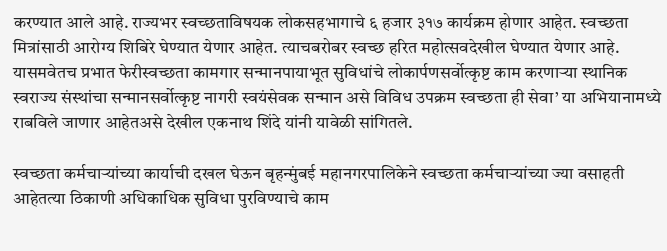करण्‍यात आले आहे. राज्यभर स्‍वच्‍छताविषयक लोकसहभागाचे ६ हजार ३१७ कार्यक्रम होणार आहेत. स्‍वच्‍छता मित्रांसाठी आरोग्‍य शिबिरे घेण्यात येणार आहेत. त्याचबरोबर स्वच्छ हरित महोत्सवदेखील घेण्‍यात येणार आहे. यासमवेतच प्रभात फेरीस्वच्छता कामगार सन्मानपायाभूत सुविधांचे लोकार्पणसर्वोत्कृष्ट काम करणाऱ्या स्थानिक स्वराज्य संस्थांचा सन्मानसर्वोत्कृष्ट नागरी स्वयंसेवक सन्मान असे विविध उपक्रम स्वच्छता ही सेवा’ या अभियानामध्ये राबविले जाणार आहेतअसे देखील एकनाथ शिंदे यांनी यावेळी सांगितले.

स्वच्छता कर्मचाऱ्यांच्या कार्याची दखल घेऊन बृहन्‍मुंबई महानगरपालिकेने स्वच्छता कर्मचाऱ्यांच्या ज्या वसाहती आहेतत्‍या ठिकाणी अधिकाधिक सुविधा पुरविण्‍याचे काम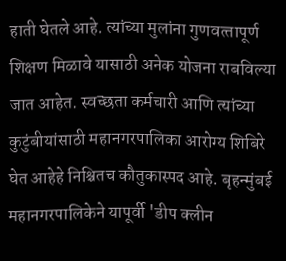हाती घेतले आहे. त्यांच्या मुलांना गुणवत्‍तापूर्ण शिक्षण मिळावे यासाठी अनेक योजना राबविल्‍या जात आहेत. स्वच्‍छता कर्मचारी आणि त्‍यांच्‍या कुटुंबीयांसाठी महानगरपालिका आरोग्‍य शिबिरे घेत आहेहे निश्चितच कौतुकास्‍पद आहे. बृहन्‍मुंबई महानगरपालिकेने यापूर्वी 'डीप क्लीन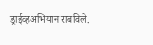ड्राईव्हअभियान राबविले.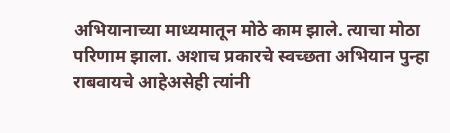अभियानाच्या माध्यमातून मोठे काम झाले. त्याचा मोठा परिणाम झाला. अशाच प्रकारचे स्‍वच्‍छता अभियान पुन्‍हा राबवायचे आहेअसेही त्यांनी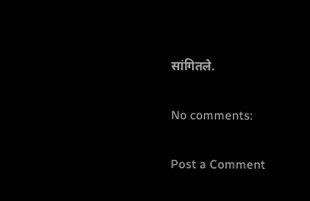सांगितले.

No comments:

Post a Comment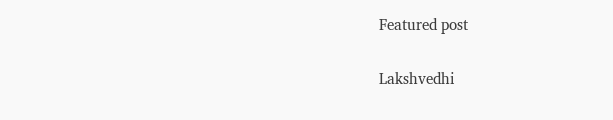Featured post

Lakshvedhi